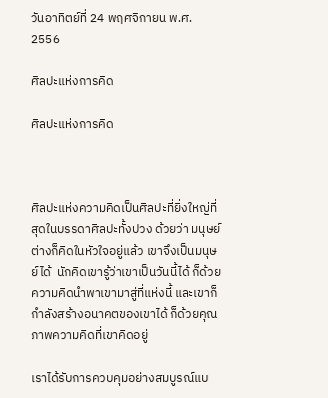วันอาทิตย์ที่ 24 พฤศจิกายน พ.ศ. 2556

ศิลปะแห่งการคิด

ศิลปะแห่งการคิด



ศิลปะแห่งความคิดเป็นศิลปะที่ยิ่งใหญ่ที่สุดในบรรดาศิลปะทั้งปวง ด้วยว่า มนุษย์ต่างก็คิดในหัวใจอยู่แล้ว เขาจึงเป็นมนุษย์ได้  นักคิดเขารู้ว่าเขาเป็นวันนี้ได้ ก็ด้วยความคิดนำพาเขามาสู่ที่แห่งนี้ และเขาก็กำลังสร้างอนาคตของเขาได้ ก็ด้วยคุณภาพความคิดที่เขาคิดอยู่

เราได้รับการควบคุมอย่างสมบูรณ์แบ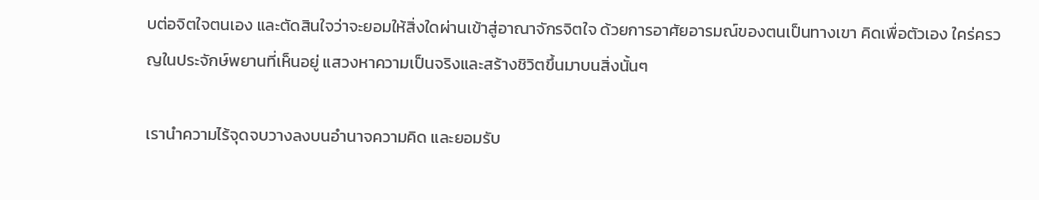บต่อจิตใจตนเอง และตัดสินใจว่าจะยอมให้สิ่งใดผ่านเข้าสู่อาณาจักรจิตใจ ด้วยการอาศัยอารมณ์ของตนเป็นทางเขา คิดเพื่อตัวเอง ใคร่ครวญในประจักษ์พยานที่เห็นอยู่ แสวงหาความเป็นจริงและสร้างชิวิตขึ้นมาบนสิ่งนั้นๆ

เรานำความไร้จุดจบวางลงบนอำนาจความคิด และยอมรับ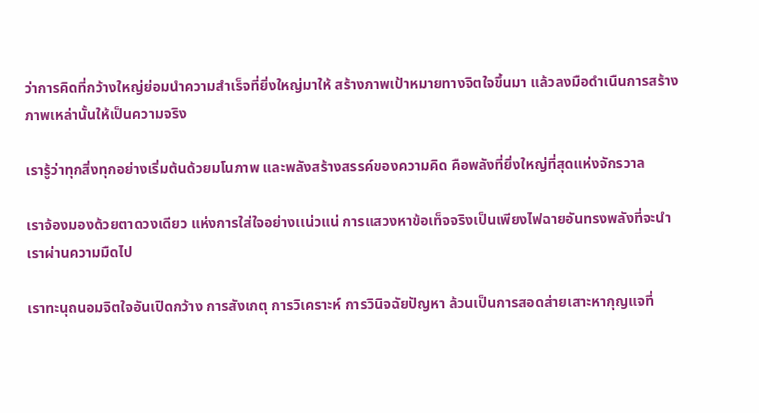ว่าการคิดที่กว้างใหญ่ย่อมนำความสำเร็จที่ยิ่งใหญ่มาให้ สร้างภาพเป้าหมายทางจิตใจขึ้นมา แล้วลงมือดำเนืนการสร้างภาพเหล่านั้นให้เป็นความจริง

เรารู้ว่าทุกสิ่งทุกอย่างเริ่มต้นด้วยมโนภาพ และพลังสร้างสรรค์ของความคิด คือพลังที่ยิ่งใหญ่ที่สุดแห่งจักรวาล

เราจ้องมองด้วยตาดวงเดียว แห่งการใส่ใจอย่างเเน่วแน่ การแสวงหาข้อเท็จจริงเป็นเพียงไฟฉายอันทรงพลังที่จะนำเราผ่านความมืดไป

เราทะนุถนอมจิตใจอันเปิดกว้าง การสังเกตุ การวิเคราะห์ การวินิจฉัยปัญหา ล้วนเป็นการสอดส่ายเสาะหากุญแจที่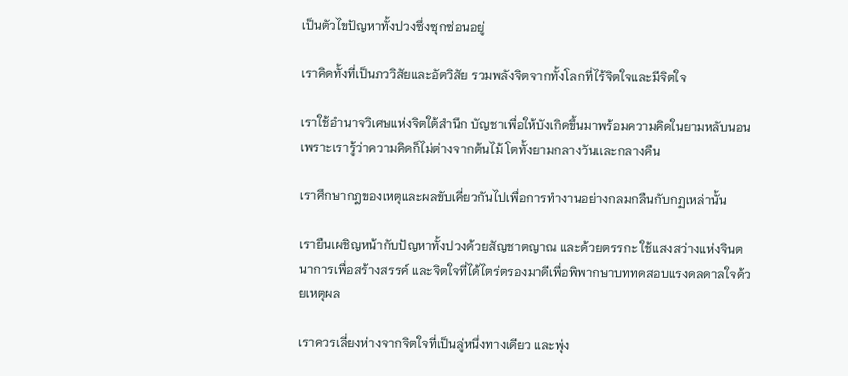เป็นตัวไขปัญหาทั้งปวงซึ่งซุกซ่อนอยู่

เราคิดทั้งที่เป็นภววิสัยและอัตวิสัย รวมพลังจิตจากทั้งโลกที่ไร้จิตใจและมีจิตใจ

เราใช้อำนาจวิเศษแห่งจิตใต้สำนึก บัญชาเพื่อให้บังเกิดขึ้นมาพร้อมความคิดในยามหลับนอน เพราะเรารู้ว่าความคิดก็ไม่ต่างจากต้นไม้ โตทั้งยามกลางวันเเละกลางคืน

เราศึกษากฎของเหตุและผลขับเคี่ยวกันไปเพื่อการทำงานอย่างกลมกลืนกับกฏเหล่านั้น

เรายืนเผชิญหน้ากับปัญหาทั้งปวงด้วยสัญชาตญาณ และด้วยตรรกะ ใช้แสงสว่างแห่งจินตนาการเพื่อสร้างสรรค์ และจิตใจที่ได้ไตร่ตรองมาดีเพื่อพิพากษาบททดสอบแรงดลดาลใจด้วยเหตุผล

เราควรเลี่ยงห่างจากจิตใจที่เป็นลู่หนึ่งทางเดียว และพุ่ง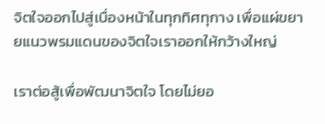จิตใจออกไปสู่เบื่องหน้าในทุกทิศทุกาง เพื่อแผ่ขยายแนวพรมแดนของจิตใจเราออกให้กว้างใหญ่

เราต่อสู้เพื่อพัฒนาจิตใจ โดยไม่ยอ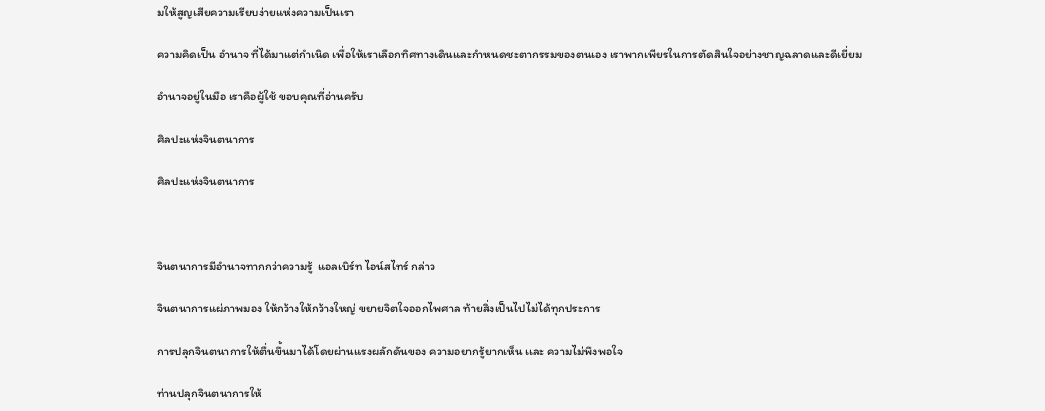มให้สูญเสียความเรียบง่ายแห่งความเป็นเรา

ความคิดเป็น อำนาจ ที่ได้มาแต่กำเนิด เพื่อให้เราเลือกทิศทางเดินและกำหนดชะตากรรมของตนเอง เราพากเพียรในการตัดสินใจอย่างชาญฉลาดและดีเยี่ยม

อำนาจอยู่ในมือ เราคือผู้ใช้ ขอบคุณที่อ่านครับ

ศิลปะแห่งจินตนาการ

ศิลปะแห่งจินตนาการ



จินตนาการมีอำนาจทากกว่าความรู้  แอลเบิร์ท ไอน์สไทร์ กล่าว

จินตนาการแผ่ภาพมอง ให้กว้างให้กว้างใหญ่ ขยายจิตใจออกไพศาล ท้ายสิ่งเป็นไปไม่ได้ทุกประการ

การปลุกจินตนาการให้ตื่นขึ้นมาได้โดยผ่านแรงผลักดันของ ความอยากรู้ยากเห็น เเละ ความไม่พึงพอใจ

ท่านปลุกจินตนาการให้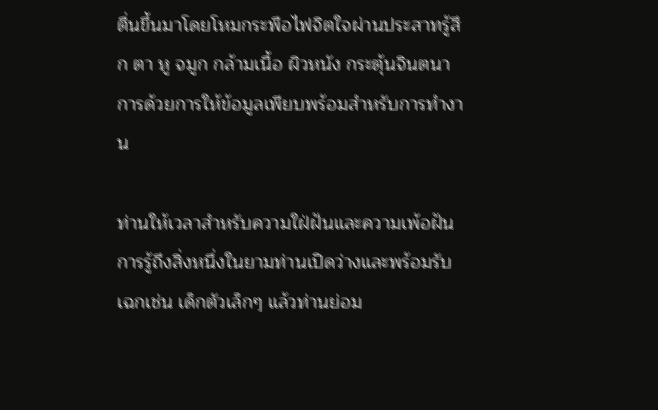ตื่นขึ้นมาโดยโหมกระพือไฟจิตใจผ่านประสาทรู้สึก ตา หู จมูก กล้ามเนื้อ ผิวหนัง กระตุ้นจินตนาการด้วยการให้ข้อมูลเพียบพร้อมสำหรับการทำงาน

ท่านให้เวลาสำหรับความใฝ่ฝันและความเพ้อฝัน การรู้ถึงสิ่งหนึ่งในยามท่านเปิดว่างและพร้อมรับ เฉกเช่น เด็กตัวเล็กๆ แล้วท่านย่อม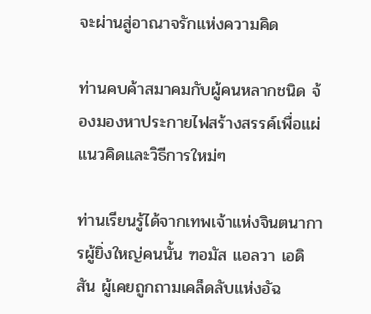จะผ่านสู่อาณาจรักแห่งความคิด

ท่านคบค้าสมาคมกับผู้คนหลากชนิด จ้องมองหาประกายไฟสร้างสรรค์เพื่อแผ่แนวคิดและวิธีการใหม่ๆ

ท่านเรียนรู้ได้จากเทพเจ้าแห่งจินตนาการผู้ยิ่งใหญ่คนนั้น ฑอมัส แอลวา เอดิสัน ผู้เคยถูกถามเคล็ดลับแห่งอัฉ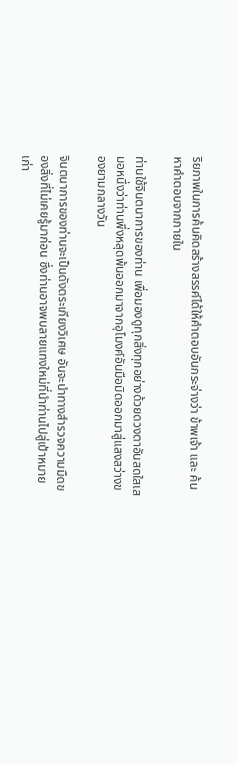ริยภาพในการค้นคิดสร้างสรรค์ได้ให้คำตอบอันกระจ่างว่า ข้าพเจ้า และ ค้นหาคำตอบจากภายใน

ท่านใช้จินตนาการของท่าน เพื่อมองดูทุกสิ่งทุกอย่างด้วยดวงตาอันสดใสเสมอหนึ่งว่าท่านพึ่งหลุดพ้นออกมาจากอุโมงค์อันมือมิดออกมาสู่แสงสว่างของยามกลางวัน

จินตนาการของท่านจะเป็นดังตระเกียงวิเศษ อันจะนำทางสำรวจความมืดของสิ่งที่ไม่เคยรู้มาก่อน ซึ่งท่านอาจพบลายแทงใหม่ที่นำท่านไปสู่เป้าหมายเก่า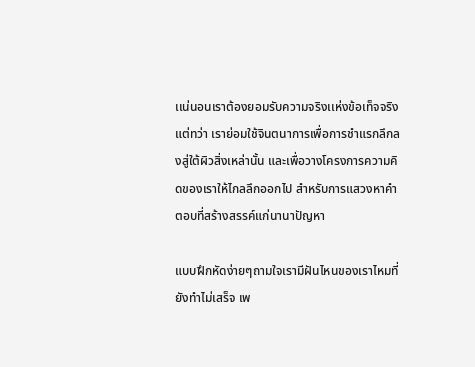เเน่นอนเราต้องยอมรับความจริงเเห่งข้อเท็จจริง แต่ทว่า เราย่อมใช้จินตนาการเพื่อการชำแรกลึกลงสู่ใต้ผิวสิ่งเหล่านั้น และเพื่อวางโครงการความคิดของเราให้ไกลลึกออกไป สำหรับการแสวงหาคำตอบที่สร้างสรรค์แก่นานาปัญหา

แบบฝึกหัดง่ายๆถามใจเรามีฝันไหนของเราไหมที่ยังทำไม่เสร็จ เพ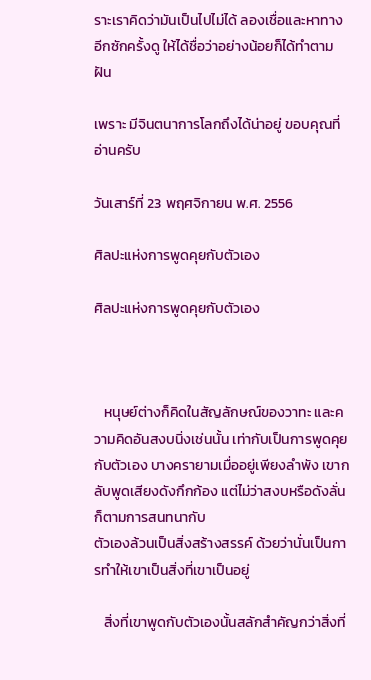ราะเราคิดว่ามันเป็นไปไม่ได้ ลองเชื่อและหาทางอีกซักครั้งดู ให้ได้ชื่อว่าอย่างน้อยก็ได้ทำตามฝัน

เพราะ มีจินตนาการโลกถึงได้น่าอยู่ ขอบคุณที่อ่านครับ

วันเสาร์ที่ 23 พฤศจิกายน พ.ศ. 2556

ศิลปะแห่งการพูดคุยกับตัวเอง

ศิลปะแห่งการพูดคุยกับตัวเอง



   หนุษย์ต่างก็คิดในสัญลักษณ์ของวาทะ และความคิดอันสงบนิ่งเช่นนั้น เท่ากับเป็นการพูดคุยกับตัวเอง บางครายามเมื่ออยู่เพียงลำพัง เขากลับพูดเสียงดังกึกก้อง แต่ไม่ว่าสงบหรือดังลั่นก็ตามการสนทนากับ
ตัวเองล้วนเป็นสิ่งสร้างสรรค์ ด้วยว่านั่นเป็นการทำให้เขาเป็นสิ่งที่เขาเป็นอยู่

   สิ่งที่เขาพูดกับตัวเองนั้นสลักสำคัญกว่าสิ่งที่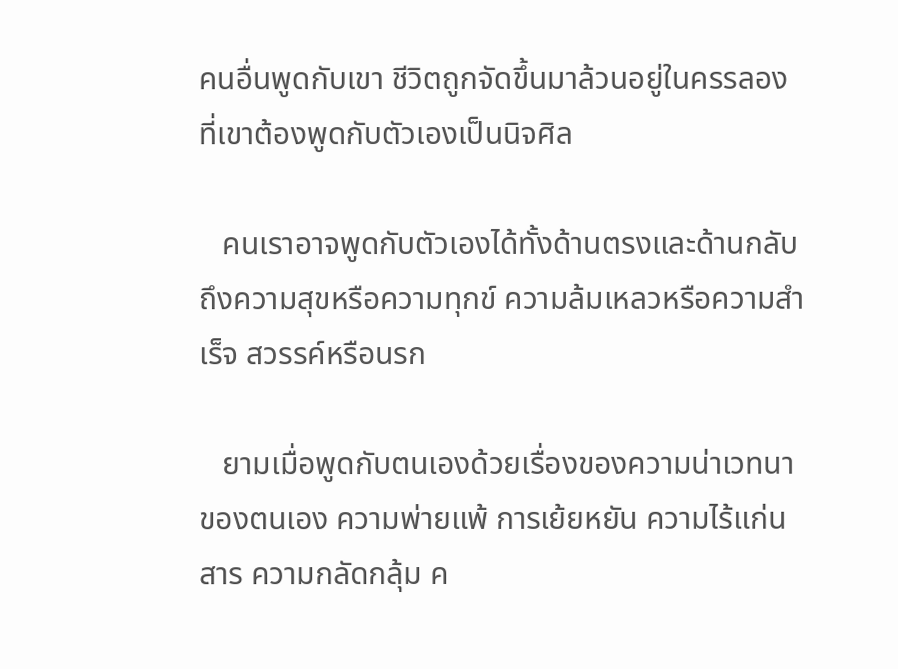คนอื่นพูดกับเขา ชีวิตถูกจัดขึ้นมาล้วนอยู่ในครรลองที่เขาต้องพูดกับตัวเองเป็นนิจศิล

   คนเราอาจพูดกับตัวเองได้ทั้งด้านตรงและด้านกลับ ถึงความสุขหรือความทุกข์ ความล้มเหลวหรือความสำเร็จ สวรรค์หรือนรก

   ยามเมื่อพูดกับตนเองด้วยเรื่องของความน่าเวทนาของตนเอง ความพ่ายแพ้ การเย้ยหยัน ความไร้แก่นสาร ความกลัดกลุ้ม ค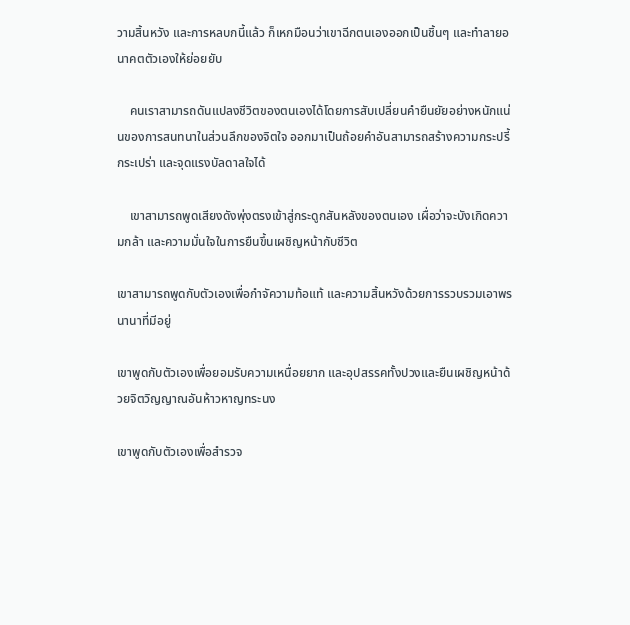วามสิ้นหวัง และการหลบกนี้แล้ว ก็เหกมือนว่าเขาฉีกตนเองออกเป็นชิ้นๆ และทำลายอนาคตตัวเองให้ย่อยยับ

    คนเราสามารถดันแปลงชีวิตของตนเองได้โดยการสับเปลี่ยนคำยืนยัยอย่างหนักแน่นของการสนทนาในส่วนลึกของจิตใจ ออกมาเป็นถ้อยคำอันสามารถสร้างความกระปรี้กระเปร่า และจุดแรงบัลดาลใจได้

    เขาสามารถพูดเสียงดังพุ่งตรงเข้าสู่กระดูกสันหลังของตนเอง เผื่อว่าจะบังเกิดความกล้า และความมั่นใจในการยืนขึ้นเผชิญหน้ากับชีวิต

เขาสามารถพูดกับตัวเองเพื่อกำจัความท้อแท้ และความสิ้นหวังด้วยการรวบรวมเอาพรนานาที่มีอยู่

เขาพูดกับตัวเองเพื่อยอมรับความเหนื่อยยาก และอุปสรรคทั้งปวงและยืนเผชิญหน้าด้วยจิตวิญญาณอันห้าวหาญทระนง

เขาพูดกับตัวเองเพื่อสำรวจ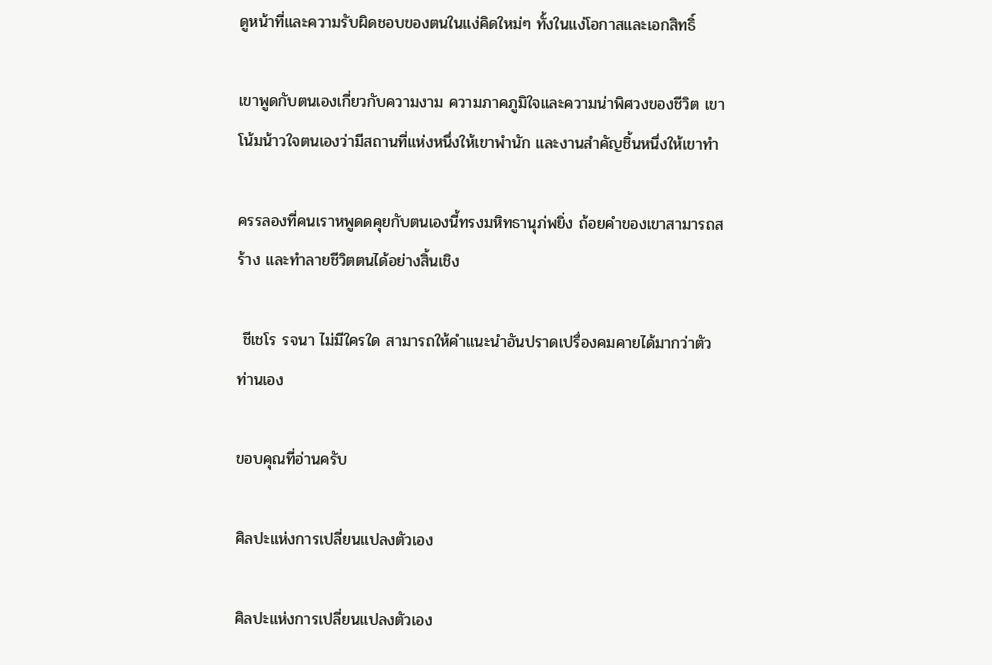ดูหน้าที่และความรับผิดชอบของตนในแง่คิดใหม่ๆ ทั้งในแง่โอกาสและเอกสิทธิ์

เขาพูดกับตนเองเกี่ยวกับความงาม ความภาคภูมิใจและความน่าพิศวงของชีวิต เขาโน้มน้าวใจตนเองว่ามีสถานที่แห่งหนึ่งให้เขาพำนัก และงานสำคัญชิ้นหนึ่งให้เขาทำ

ครรลองที่คนเราหพูดดคุยกับตนเองนี้ทรงมหิทธานุภ่พยิ่ง ถ้อยคำของเขาสามารถสร้าง และทำลายชีวิตตนได้อย่างสิ้นเชิง

 ชีเชโร รจนา ไม่มีใครใด สามารถให้คำแนะนำอันปราดเปรื่องคมคายได้มากว่าตัวท่านเอง

ขอบคุณที่อ่านครับ

ศิลปะแห่งการเปลี่ยนแปลงตัวเอง

ศิลปะแห่งการเปลี่ยนแปลงตัวเอง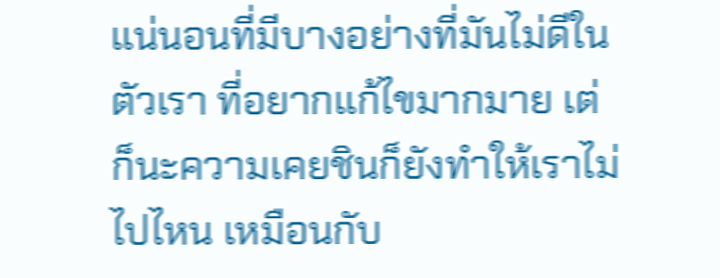แน่นอนที่มีบางอย่างที่มันไม่ดีในตัวเรา ที่อยากแก้ไขมากมาย เต่ก็นะความเคยชินก็ยังทำให้เราไม่ไปไหน เหมือนกับ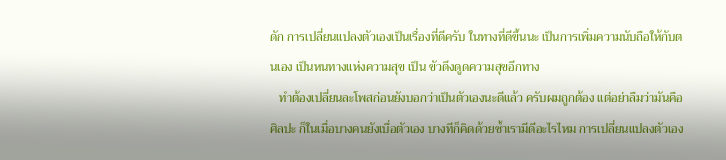ดัก การเปลี่ยนแปลงตัวเองเป็นเรื่องที่ดีครับ ในทางที่ดีขึ้นนะ เป็นการเพิ่มความนับถือให้กับตนเอง เป็นหนทางแห่งความสุข เป็น ขัวดึงดูดความสุขอีกทาง
   ทำต้องเปลี่ยนละโพสก่อนยังบอกว่าเป็นตัวเองนะดีแล้ว ครับผมถูกต้อง แต่อย่าลืมว่ามันคือศิลปะ ก็ในเมื่อบางคนยังเบื่อตัวเอง บางทีก็คิดด้วยซ้ำเรามีดีอะไรไหม การเปลี่ยนแปลงตัวเอง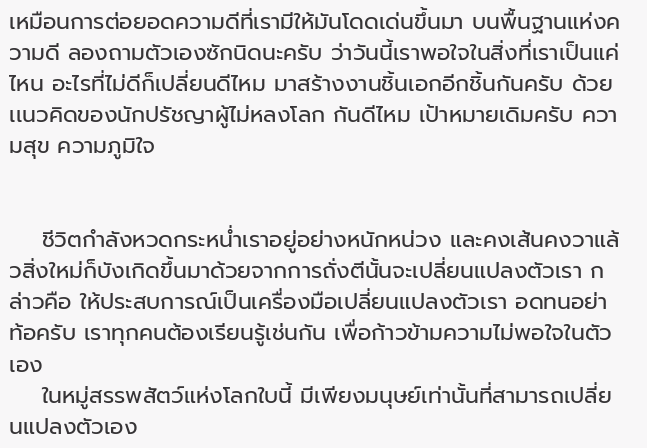เหมือนการต่อยอดความดีที่เรามีให้มันโดดเด่นขึ้นมา บนพื้นฐานแห่งความดี ลองถามตัวเองซักนิดนะครับ ว่าวันนี้เราพอใจในสิ่งที่เราเป็นแค่ไหน อะไรที่ไม่ดีก็เปลี่ยนดีไหม มาสร้างงานชิ้นเอกอีกชิ้นกันครับ ด้วยเเนวคิดของนักปรัชญาผู้ไม่หลงโลก กันดีไหม เป้าหมายเดิมครับ ความสุข ความภูมิใจ


    ชีวิตกำลังหวดกระหน่ำเราอยู่อย่างหนักหน่วง และคงเส้นคงวาแล้วสิ่งใหม่ก็บังเกิดขึ้นมาด้วยจากการถั่งตีนั้นจะเปลี่ยนแปลงตัวเรา กล่าวคือ ให้ประสบการณ์เป็นเครื่องมือเปลี่ยนแปลงตัวเรา อดทนอย่าท้อครับ เราทุกคนต้องเรียนรู้เช่นกัน เพื่อก้าวข้ามความไม่พอใจในตัวเอง
    ในหมู่สรรพสัตว์แห่งโลกใบนี้ มีเพียงมนุษย์เท่านั้นที่สามารถเปลี่ยนแปลงตัวเอง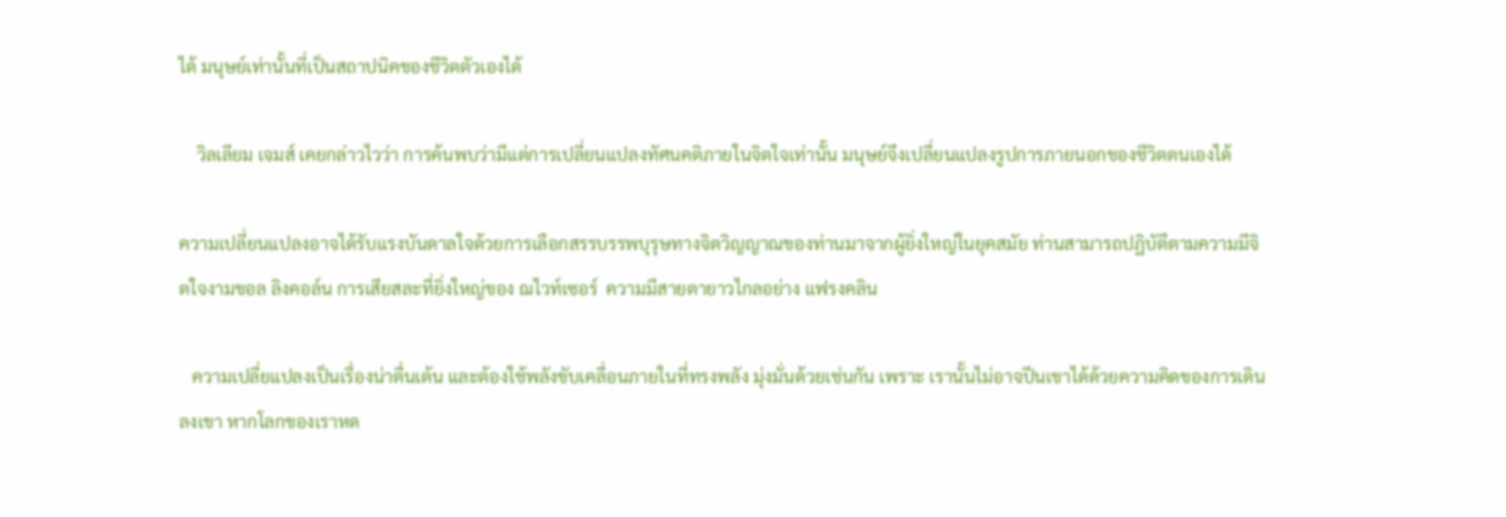ได้ มนุษย์เท่านั้นที่เป็นสถาปนิคของชีวิตตัวเองได้

    วิลเลียม เจมส์ เคยกล่าวไวว่า การค้นพบว่ามีแต่การเปลี่ยนแปลงทัศนคติภายในจิตใจเท่านั้น มนุษย์จึงเปลี่ยนแปลงรูปการภายนอกของชีวิตตนเองได้

ความเปลี่ยนแปลงอาจได้รับแรงบันดาลใจด้วยการเลือกสรรบรรพบุรุษทางจิตวิญญาณของท่านมาจากผู้ยิ่งใหญ่ในยุคสมัย ท่านสามารถปฎิบัตืตามความมีจิตใจงามขอล ลิงคอล์น การเสียสละที่ยิ่งใหญ่ของ ฌไวท์เซอร์  ความมีสายตายาวไกลอย่าง แฟรงคลิน

   ความเปลี่ยแปลงเป็นเรื่องน่าตื่นเต้น และต้องใช้พลังขับเคลื่อนภายในที่ทรงพลัง มุ่งมั่นด้วยเช่นกัน เพราะ เรานั้นไม่อาจปีนเขาได้ด้วยความคิดของการเดินลงเขา หากโลกของเราหด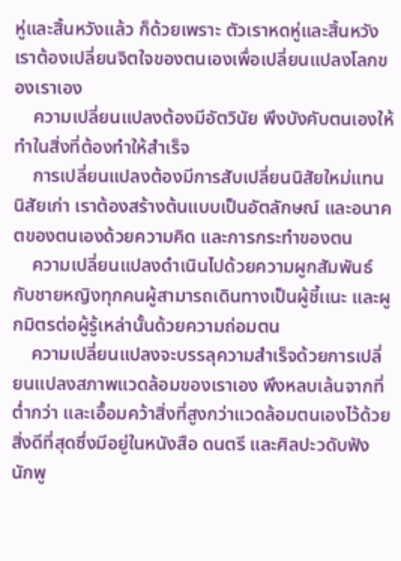หู่และสิ้นหวังแล้ว ก็ด้วยเพราะ ตัวเราหดหู่และสิ้นหวัง เราต้องเปลี่ยนจิตใจของตนเองเพื่อเปลี่ยนแปลงโลกของเราเอง
    ความเปลี่ยนแปลงต้องมีอัตวินัย พึงบังคับตนเองให้ทำในสิ่งที่ต้องทำให้สำเร็จ
    การเปลี่ยนแปลงต้องมีการสับเปลี่ยนนิสัยใหม่แทนนิสัยเก่า เราต้องสร้างต้นแบบเป็นอัตลักษณ์ และอนาคตของตนเองด้วยความคิด และการกระทำของตน
    ความเปลี่ยนแปลงดำเนินไปด้วยความผูกสัมพันธ์กับชายหญิงทุกคนผู้สามารถเดินทางเป็นผู้ชี้เเนะ และผูกมิตรต่อผู้รู้เหล่านั้นด้วยความถ่อมตน
    ความเปลี่ยนแปลงจะบรรลุความสำเร็จด้วยการเปลี่ยนแปลงสภาพแวดล้อมของเราเอง พึงหลบเล้นจากที่ต่ำกว่า และเอื้อมคว้าสิ่งที่สูงกว่าแวดล้อมตนเองไว้ด้วยสิ่งดีที่สุดซึ่งมีอยู่ในหนังสือ ดนตรี และศิลปะวดับฟังนักพู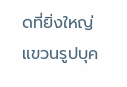ดที่ยิ่งใหญ่ แขวนรูปบุค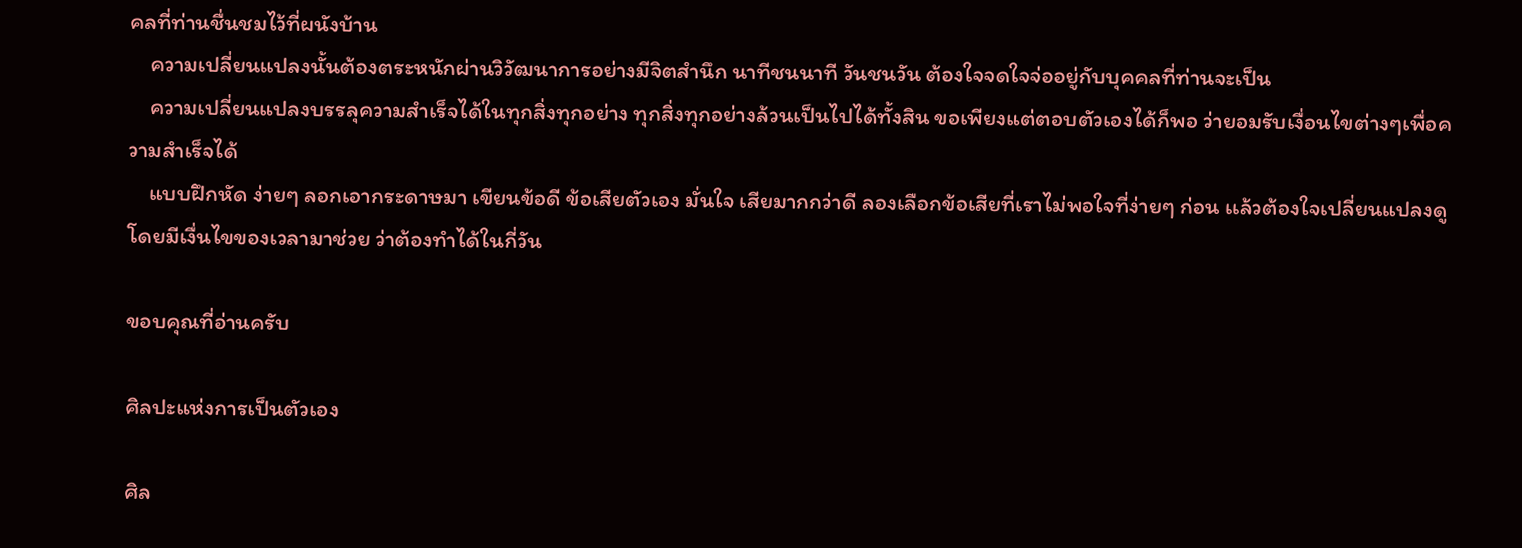คลที่ท่านชื่นชมไว้ที่ผนังบ้าน
    ความเปลี่ยนแปลงนั้นต้องตระหนักผ่านวิวัฒนาการอย่างมีจิตสำนึก นาทีชนนาที วันชนวัน ต้องใจจดใจจ่ออยู่กับบุคคลที่ท่านจะเป็น
    ความเปลี่ยนแปลงบรรลุความสำเร็จได้ในทุกสิ่งทุกอย่าง ทุกสิ่งทุกอย่างล้วนเป็นไปได้ทั้งสิน ขอเพียงแต่ตอบตัวเองได้ก็พอ ว่ายอมรับเงื่อนไขต่างๆเพื่อความสำเร็จได้
    แบบฝึกหัด ง่ายๆ ลอกเอากระดาษมา เขียนข้อดี ข้อเสียตัวเอง มั่นใจ เสียมากกว่าดี ลองเลือกข้อเสียที่เราไม่พอใจที่ง่ายๆ ก่อน เเล้วต้องใจเปลี่ยนแปลงดูโดยมีเงื่นไขของเวลามาช่วย ว่าต้องทำได้ในกี่วัน

ขอบคุณที่อ่านครับ

ศิลปะแห่งการเป็นตัวเอง

ศิล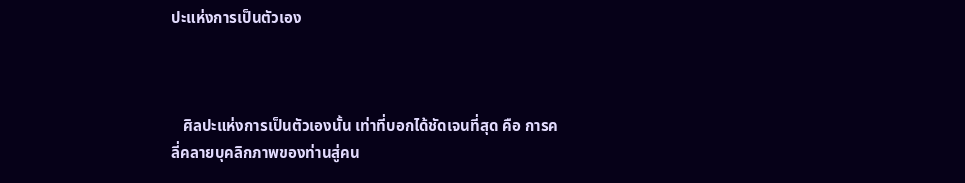ปะแห่งการเป็นตัวเอง



   ศิลปะแห่งการเป็นตัวเองนั้น เท่าที่บอกได้ชัดเจนที่สุด คือ การคลี่คลายบุคลิกภาพของท่านสู่คน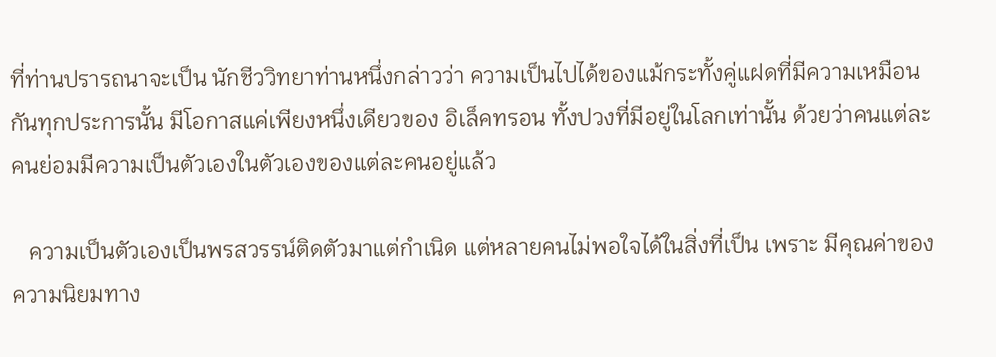ที่ท่านปรารถนาจะเป็น นักชีววิทยาท่านหนึ่งกล่าวว่า ความเป็นไปได้ของแม้กระทั้งคู่แฝดที่มีความเหมือนกันทุกประการนั้น มีโอกาสแค่เพียงหนึ่งเดียวของ อิเล็คทรอน ทั้งปวงที่มีอยู่ในโลกเท่านั้น ด้วยว่าคนแต่ละคนย่อมมีความเป็นตัวเองในตัวเองของแต่ละคนอยู่แล้ว

   ความเป็นตัวเองเป็นพรสวรรน์ติดตัวมาแต่กำเนิด แต่หลายคนไม่พอใจได้ในสิ่งที่เป็น เพราะ มีคุณค่าของความนิยมทาง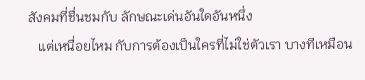สังคมที่ชื่นชมกับ ลักษณะเด่นอันใดอันหนึ่ง
   แต่เหนื่อยไหม กับการต้องเป็นใครที่ไม่ใช่ตัวเรา บางทีเหมือน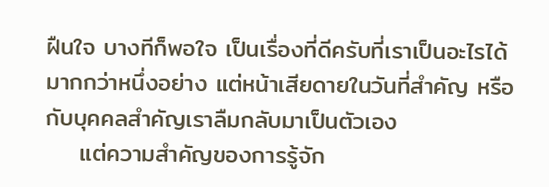ฝืนใจ บางทีก็พอใจ เป็นเรื่องที่ดีครับที่เราเป็นอะไรได้มากกว่าหนึ่งอย่าง แต่หน้าเสียดายในวันที่สำคัญ หรือ กับบุคคลสำคัญเราลืมกลับมาเป็นตัวเอง
    แต่ความสำคัญของการรู้จัก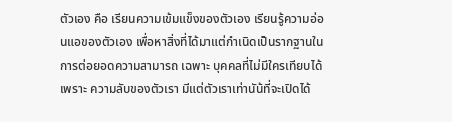ตัวเอง คือ เรียนความเข้มแข็งของตัวเอง เรียนรู้ความอ่อนแอของตัวเอง เพื่อหาสิ่งที่ได้มาแต่กำเนิดเป็นรากฐานในการต่อยอดความสามารถ เฉพาะ บุคคลที่ไม่มีใครเทียบได้ เพราะ ความลับของตัวเรา มีแต่ตัวเราเท่านัน้ที่จะเปิดได้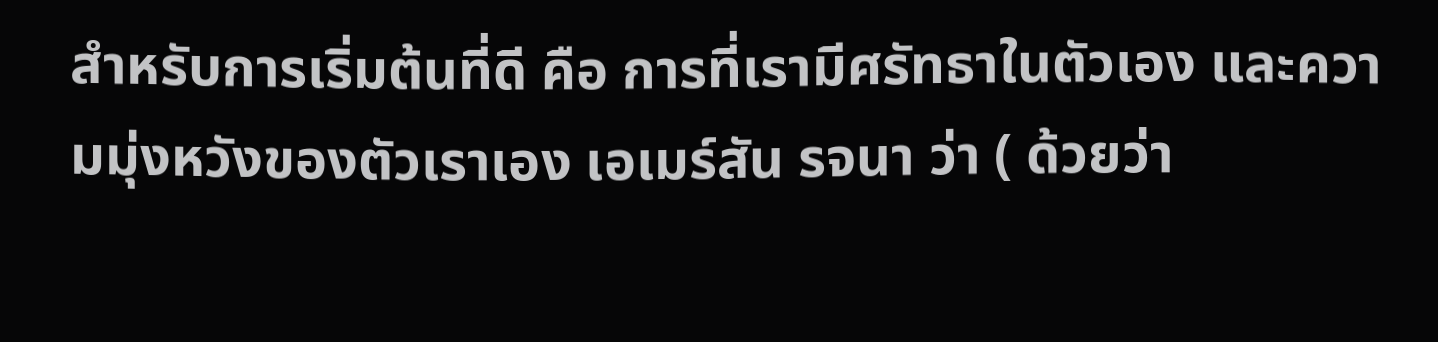สำหรับการเริ่มต้นที่ดี คือ การที่เรามีศรัทธาในตัวเอง และความมุ่งหวังของตัวเราเอง เอเมร์สัน รจนา ว่า ( ด้วยว่า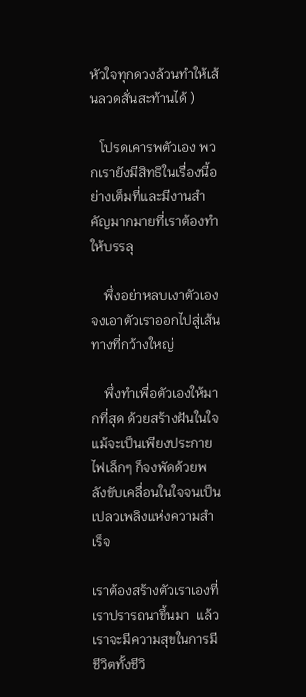หัวใจทุกดวงล้วนทำให้เส้นลวดสั่นสะท้านได้ )

   โปรดเคารพตัวเอง พวกเรายังมีสิทธิในเรื่องนี้อย่างเต็มที่และมีงานสำคัญมากมายที่เราต้องทำให้บรรลุ

    พึ่งอย่าหลบเงาตัวเอง จงเอาตัวเราออกไปสู่เส้นทางที่กว้างใหญ่

    พึ่งทำเพื่อตัวเองให้มากที่สุด ด้วยสร้างฝันในใจ แม้จะเป็นเพียงประกายไฟเล็กๆ ก็จงพัดด้วยพลังขับเคลื่อนในใจจนเป็นเปลวเพลิงแห่งความสำเร็จ

เราต้องสร้างตัวเราเองที่เราปรารถนาขึ้นมา  แล้วเราจะมีความสุขในการมีชีวิตทั้งชีวิ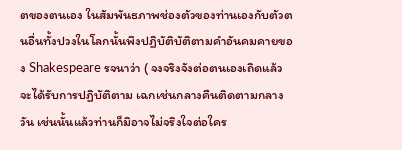ตของตนเอง ในสัมพันธภาพช่องตัวของท่านเองกับตัวตนอื่นทั้งปวงในโลกนั้นพึงปฏิบัติบัติตามคำอันคมคายของ Shakespeare รจนาว่า ( จงจริงจังต่อตนเองเถิดแล้วจะได้รับการปฏิบัติตาม เฉกเช่นกลางคืนติดตามกลางวัน เช่นนั้นแล้วท่านก็มิอาจไม่จริงใจต่อใคร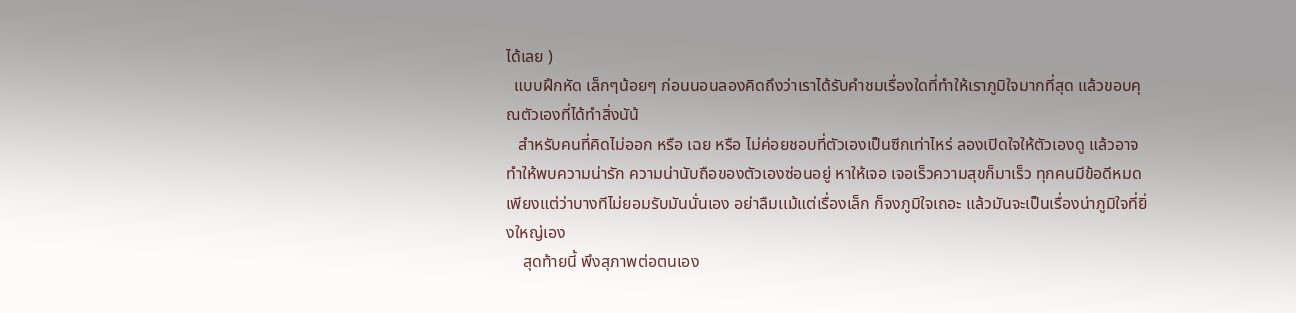ได้เลย )
  แบบฝึกหัด เล็กๆน้อยๆ ก่อนนอนลองคิดถึงว่าเราได้รับคำชมเรื่องใดที่ทำให้เราภูมิใจมากที่สุด แล้วขอบคุณตัวเองที่ได้ทำสิ่งนัน้
   สำหรับคนที่คิดไม่ออก หรือ เฉย หรือ ไม่ค่อยชอบที่ตัวเองเป็นซีกเท่าไหร่ ลองเปิดใจให้ตัวเองดู แล้วอาจทำให้พบความน่ารัก ความน่านับถือของตัวเองซ่อนอยู่ หาให้เจอ เจอเร็วความสุขก็มาเร็ว ทุกคนมีข้อดีหมด เพียงแต่ว่าบางทีไม่ยอมรับมันนั่นเอง อย่าลืมเเม้แต่เรื่องเล็ก ก็จงภูมิใจเถอะ แล้วมันจะเป็นเรื่องน่าภูมิใจที่ยิ่งใหญ่เอง
    สุดท้ายนี้ พึงสุภาพต่อตนเอง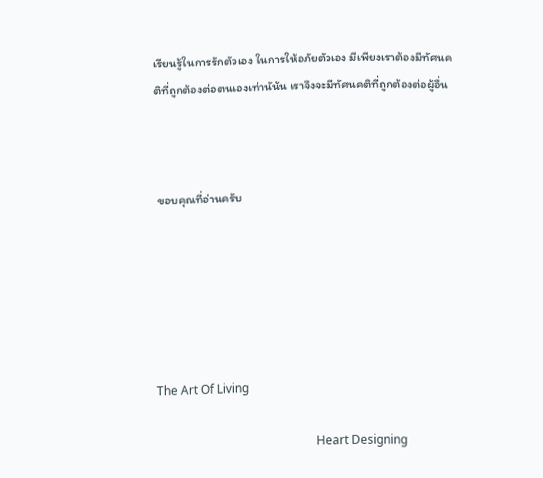เรียนรู้ในการรักตัวเอง ในการให้อภัยตัวเอง มีเพียงเราต้องมีทัศนคติที่ถูกต้องต่อตนเองเท่านัน้น เราจึงจะมีทัศนคติที่ถูกต้องต่อผู้อื่น



 ขอบคุณที่อ่านครับ






The Art Of Living

                                                     Heart Designing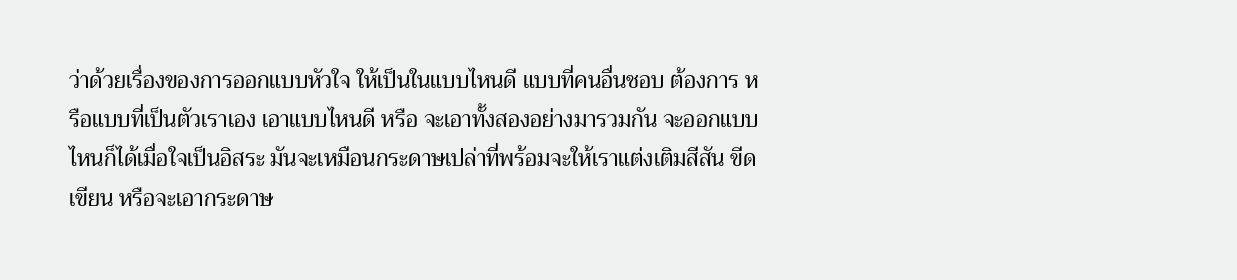ว่าด้วยเรื่องของการออกแบบหัวใจ ให้เป็นในแบบไหนดี แบบที่คนอื่นชอบ ต้องการ หรือแบบที่เป็นตัวเราเอง เอาแบบไหนดี หรือ จะเอาทั้งสองอย่างมารวมกัน จะออกแบบไหนก็ได้เมื่อใจเป็นอิสระ มันจะเหมือนกระดาษเปล่าที่พร้อมจะให้เราแต่งเติมสีสัน ขีดเขียน หรือจะเอากระดาษ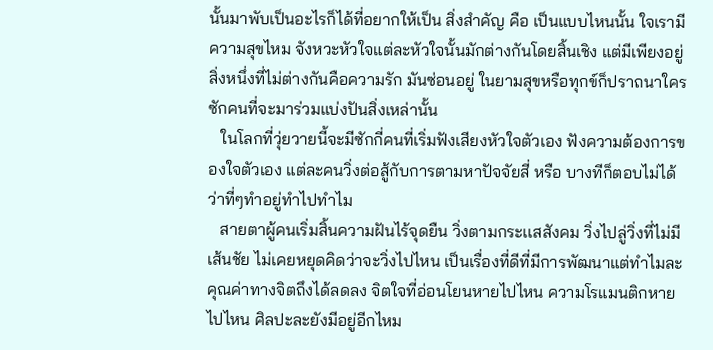นั้นมาพับเป็นอะไรก็ได้ที่อยากให้เป็น สิ่งสำคัญ คือ เป็นแบบไหนนั้น ใจเรามีความสุขไหม จังหวะหัวใจแต่ละหัวใจนั้นมักต่างกันโดยสิ้นเชิง แต่มีเพียงอยู่สิ่งหนึ่งที่ไม่ต่างกันคือความรัก มันซ่อนอยู่ ในยามสุขหรือทุกข์ก็ปราถนาใครซักคนที่จะมาร่วมแบ่งปันสิ่งเหล่านั้น
   ในโลกที่วุ่ยวายนี้จะมีซักกี่คนที่เริ่มฟังเสียงหัวใจตัวเอง ฟังความต้องการของใจตัวเอง แต่ละคนวิ่งต่อสู้กับการตามหาปัจจัยสี่ หรือ บางทีก็ตอบไม่ได้ว่าที่ๆทำอยู่ทำไปทำไม
   สายตาผู้คนเริ่มสิ้นความฝันไร้จุดยืน วิ่งตามกระเเสสังคม วิ่งไปลู่วิ่งที่ไม่มีเส้นชัย ไม่เคยหยุดคิดว่าจะวิ่งไปไหน เป็นเรื่องที่ดีที่มีการพัฒนาแต่ทำไมละ คุณค่าทางจิตถึงได้ลดลง จิตใจที่อ่อนโยนหายไปไหน ความโรแมนติกหายไปไหน ศิลปะละยังมีอยู่อีกไหม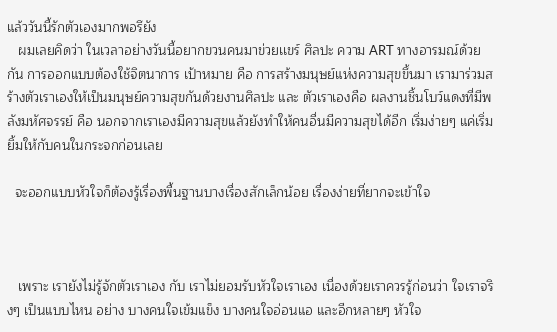แล้ววันนี้รักตัวเองมากพอรึยัง
   ผมเลยคิดว่า ในเวลาอย่างวันนี้อยากขวนคนมาข่วยเเขร์ ศิลปะ ความ ART ทางอารมณ์ด้วยกัน การออกแบบต้องใช้จิตนาการ เป้าหมาย คือ การสร้างมนุษย์แห่งความสุขขึ้นมา เรามาร่วมสร้างตัวเราเองให้เป็นมนุษย์ความสุขกันด้วยงานศิลปะ และ ตัวเราเองคือ ผลงานชิ้นโบว์แดงที่มีพลังมหัศจรรย์ คือ นอกจากเราเองมีความสุขแล้วยังทำให้คนอื่นมีความสุขได้อีก เริ่มง่ายๆ แค่เริ่มยิ้มให้กับคนในกระจกก่อนเลย

  จะออกแบบหัวใจก็ต้องรู้เรื่องพื้นฐานบางเรื่องสักเล็กน้อย เรื่องง่ายที่ยากจะเข้าใจ



   เพราะ เรายังไม่รู้จักตัวเราเอง กับ เราไม่ยอมรับหัวใจเราเอง เนื่องด้วยเราควรรู้ก่อนว่า ใจเราจริงๆ เป็นแบบไหน อย่าง บางคนใจเข้มแข็ง บางคนใจอ่อนแอ และอีกหลายๆ หัวใจ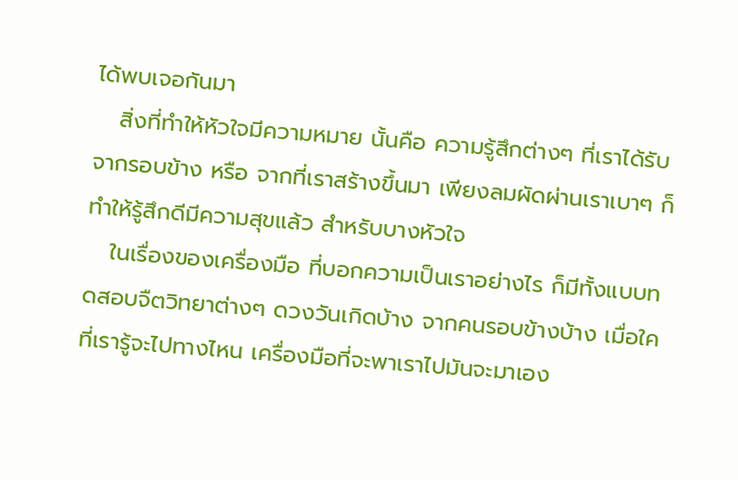ได้พบเจอกันมา
   สิ่งที่ทำให้หัวใจมีความหมาย นั้นคือ ความรู้สึกต่างๆ ที่เราได้รับจากรอบข้าง หรือ จากที่เราสร้างขึ้นมา เพียงลมผัดผ่านเราเบาๆ ก็ทำให้รู้สึกดีมีความสุขแล้ว สำหรับบางหัวใจ
   ในเรื่องของเครื่องมือ ที่บอกความเป็นเราอย่างไร ก็มีทั้งแบบทดสอบจืตวิทยาต่างๆ ดวงวันเกิดบ้าง จากคนรอบข้างบ้าง เมื่อใคที่เรารู้จะไปทางไหน เครื่องมือที่จะพาเราไปมันจะมาเอง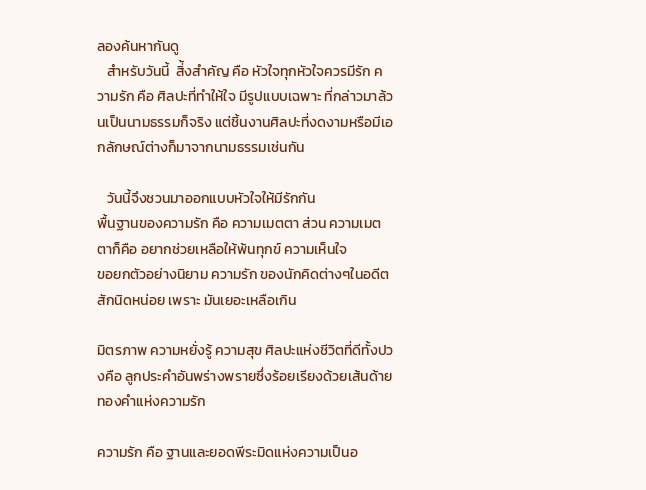ลองค้นหากันดู
   สำหรับวันนี้  สิ่้งสำคัญ คือ หัวใจทุกหัวใจควรมีรัก ความรัก คือ ศิลปะที่ทำให้ใจ มีรูปแบบเฉพาะ ที่กล่าวมาล้วนเป็นนามธรรมก็จริง แต่ชิ้นงานศิลปะที่งดงามหรือมีเอกลักษณ์ต่างก็มาจากนามธรรมเช่นกัน

   วันนี้จึงชวนมาออกแบบหัวใจให้มีรักกัน
พื้นฐานของความรัก คือ ความเมตตา ส่วน ความเมตตาก็คือ อยากช่วยเหลือให้พ้นทุกข์ ความเห็นใจ
ขอยกตัวอย่างนิยาม ความรัก ของนักคิดต่างๆในอดีตสักนิดหน่อย เพราะ มันเยอะเหลือเกิน

มิตรภาพ ความหยั่งรู้ ความสุข ศิลปะแห่งชีวิตที่ดีทั้งปวงคือ ลูกประคำอันพร่างพรายซึ่งร้อยเรียงด้วยเส้นด้ายทองคำแห่งความรัก

ความรัก คือ ฐานและยอดพีระมิดแห่งความเป็นอ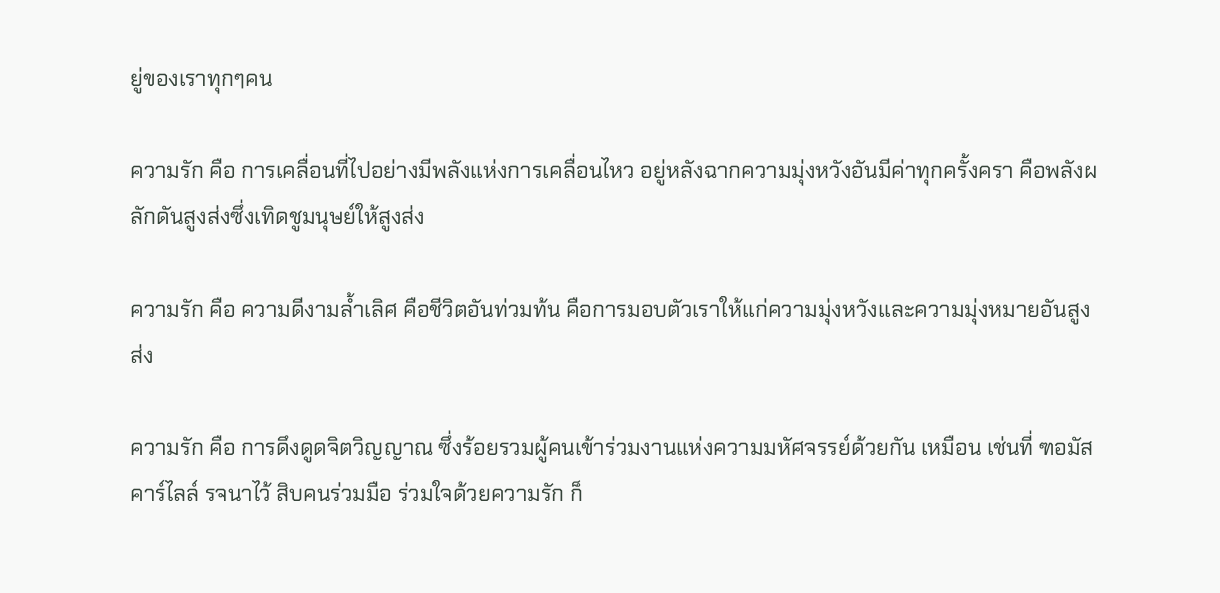ยู่ของเราทุกๆคน

ความรัก คือ การเคลื่อนที่ไปอย่างมีพลังแห่งการเคลื่อนไหว อยู่หลังฉากความมุ่งหวังอันมีค่าทุกครั้งครา คือพลังผลักดันสูงส่งซึ่งเทิดชูมนุษย์ให้สูงส่ง

ความรัก คือ ความดีงามล้ำเลิศ คือชีวิตอันท่วมท้น คือการมอบตัวเราให้แก่ความมุ่งหวังและความมุ่งหมายอันสูงส่ง

ความรัก คือ การดึงดูดจิตวิญญาณ ซึ่งร้อยรวมผู้คนเข้าร่วมงานแห่งความมหัศจรรย์ด้วยกัน เหมือน เช่นที่ ฑอมัส คาร์ไลล์ รจนาไว้ สิบคนร่วมมือ ร่วมใจด้วยความรัก ก็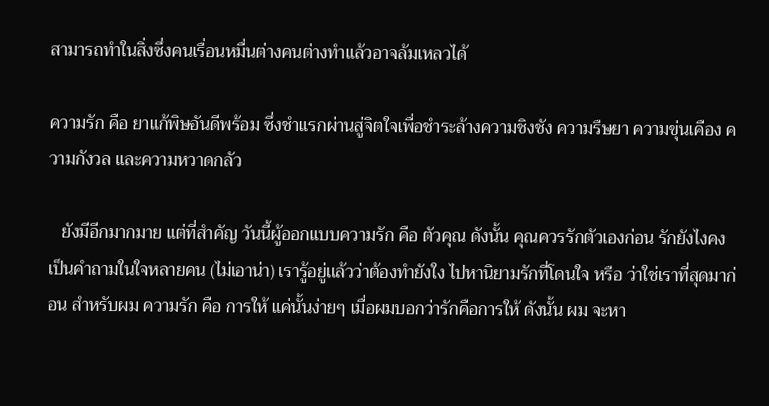สามารถทำในสิ่งซึ่งคนเรื่อนหมื่นต่างคนต่างทำแล้วอาจล้มเหลวได้

ความรัก คือ ยาแก้พิษอันดีพร้อม ซึ่งชำแรกผ่านสู่จิตใจเพื่อชำระล้างความชิงชัง ความรืษยา ความขุ่นเคือง ความกังวล และความหวาดกลัว

   ยังมีอีกมากมาย แต่ที่สำคัญ วันนี้ผู้ออกแบบความรัก คือ ตัวคุณ ดังนั้น คุณควรรักตัวเองก่อน รักยังไงคงเป็นคำถามในใจหลายคน (ไม่เอาน่า) เรารู้อยู่เเล้วว่าต้องทำยังใง ไปหานิยามรักที่โดนใจ หรือ ว่าใช่เราที่สุดมาก่อน สำหรับผม ความรัก คือ การให้ แค่นั้นง่ายๆ เมื่อผมบอกว่ารักคือการให้ ดังนั้น ผม จะหา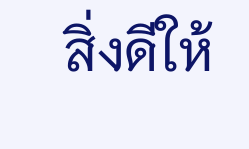สิ่งดีให้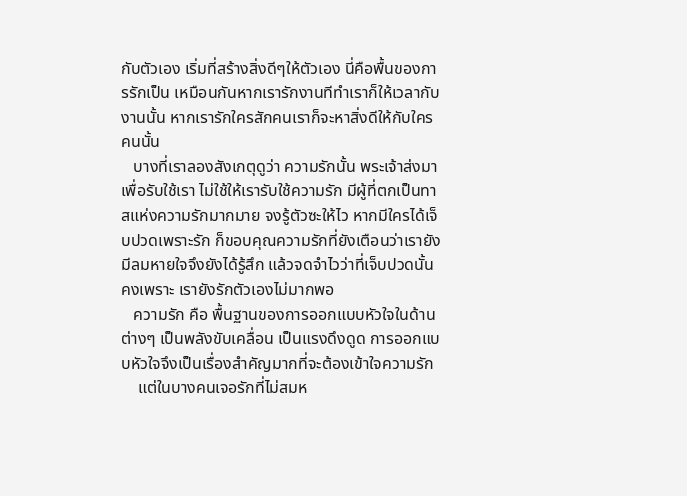กับตัวเอง เริ่มที่สร้างสิ่งดีๆให้ตัวเอง นี่คือพื้นของการรักเป็น เหมือนกันหากเรารักงานทีทำเราก็ให้เวลากับงานนั้น หากเรารักใครสักคนเราก็จะหาสิ่งดีให้กับใครคนนั้น
   บางที่เราลองสังเกตุดูว่า ความรักนั้น พระเจ้าส่งมาเพื่อรับใช้เรา ไม่ใช้ให้เรารับใช้ความรัก มีผู้ที่ตกเป็นทาสแห่งความรักมากมาย จงรู้ตัวซะให้ไว หากมีใครได้เจ็บปวดเพราะรัก ก็ขอบคุณความรักที่ยังเตือนว่าเรายังมีลมหายใจจึงยังได้รู้สึก แล้วจดจำไวว่าที่เจ็บปวดนั้น คงเพราะ เรายังรักตัวเองไม่มากพอ
   ความรัก คือ พื้นฐานของการออกแบบหัวใจในด้านต่างๆ เป็นพลังขับเคลื่อน เป็นแรงดึงดูด การออกแบบหัวใจจึงเป็นเรื่องสำคัญมากที่จะต้องเข้าใจความรัก
    แต่ในบางคนเจอรักที่ไม่สมห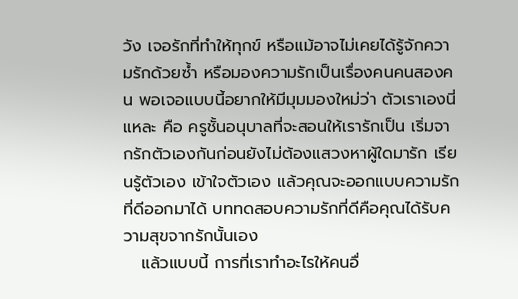วัง เจอรักที่ทำให้ทุกข์ หรือแม้อาจไม่เคยได้รู้จักความรักด้วยซ้ำ หรือมองความรักเป็นเรื่องคนคนสองคน พอเจอแบบนี้อยากให้มีมุมมองใหม่ว่า ตัวเราเองนี่แหละ คือ ครูชั้นอนุบาลที่จะสอนให้เรารักเป็น เริ่มจากรักตัวเองกันก่อนยังไม่ต้องแสวงหาผู้ใดมารัก เรียนรู้ตัวเอง เข้าใจตัวเอง แล้วคุณจะออกแบบความรักที่ดีออกมาได้ บททดสอบความรักที่ดีคือคุณได้รับความสุขจากรักนั้นเอง
   แล้วแบบนี้ การที่เราทำอะไรให้คนอื่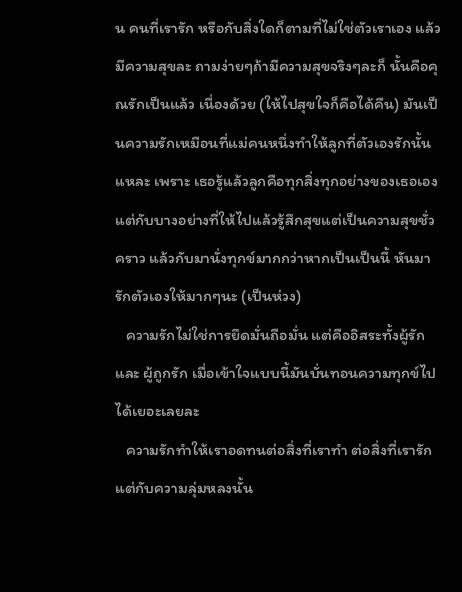น คนที่เรารัก หรือกับสิ่งใดก็ตามที่ไม่ใช่ตัวเราเอง แล้วมีความสุขละ ถามง่ายๆถ้ามีความสุขจริงๆละก็ นั้นคือคุณรักเป็นแล้ว เนื่องด้วย (ให้ไปสุขใจก็คือได้คืน) มันเป็นความรักเหมือนที่แม่คนหนึ่งทำให้ลูกที่ตัวเองรักนั้นแหละ เพราะ เธอรู้แล้วลูกคือทุกสิ่งทุกอย่างของเธอเอง แต่กับบางอย่างที่ให้ไปแล้วรู้สึกสุขแต่เป็นความสุขชั่วคราว แล้วกับมานั่งทุกข์มากกว่าหากเป็นเป็นนี้ หันมารักตัวเองให้มากๆนะ (เป็นห่วง)
   ความรักไม่ใช่การยึดมั่นถือมั่น แต่คืออิสระทั้งผู้รัก และ ผู้ถูกรัก เมื่อเข้าใจแบบนี้มันบั่นทอนความทุกข์ไปได้เยอะเลยละ
   ความรักทำให้เราอดทนต่อสิ่งที่เราทำ ต่อสิ่งที่เรารัก แต่กับความลุ่มหลงนั้น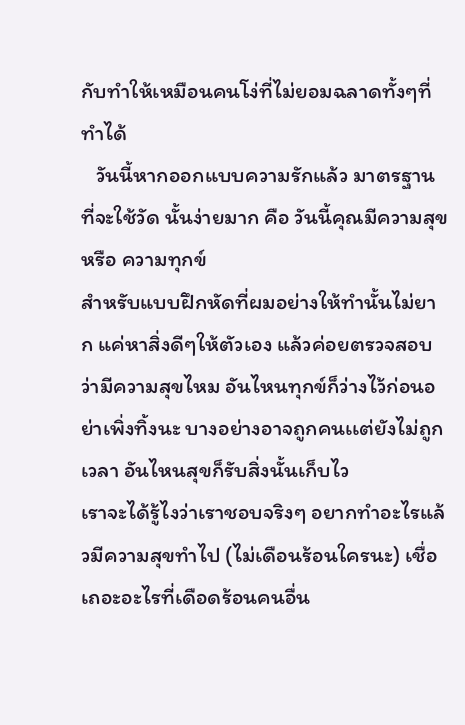กับทำให้เหมือนคนโง่ที่ไม่ยอมฉลาดทั้งๆที่ทำได้
   วันนี้หากออกแบบความรักแล้ว มาตรฐานที่จะใช้วัด นั้นง่ายมาก คือ วันนี้คุณมีความสุข หรือ ความทุกข์
สำหรับแบบฝึกหัดที่ผมอย่างให้ทำนั้นไม่ยาก แค่หาสิ่งดีๆให้ตัวเอง แล้วค่อยตรวจสอบว่ามีความสุขไหม อันไหนทุกข์ก็ว่างไว้ก่อนอย่าเพิ่งทิ้งนะ บางอย่างอาจถูกคนเเต่ยังไม่ถูกเวลา อันไหนสุขก็รับสิ่งนั้นเก็บไว
เราจะได้รู้ไงว่าเราชอบจริงๆ อยากทำอะไรแล้วมีความสุขทำไป (ไม่เดือนร้อนใครนะ) เชื่อเถอะอะไรที่เดือดร้อนคนอื่น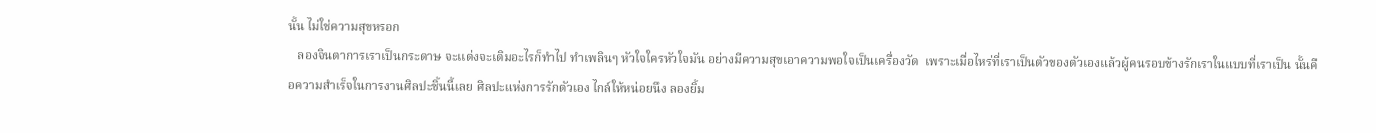นั้น ไม่ใช่ความสุขหรอก
   ลองจินตาการเราเป็นกระดาษ จะเเต่งจะเติมอะไรก็ทำไป ทำเพลินๆ หัวใจใครหัวใจมัน อย่างมีความสุขเอาความพอใจเป็นเครื่องวัด  เพราะเมื่อไหร่ที่เราเป็นตัวของตัวเองแล้วผู้คนรอบข้างรักเราในแบบที่เราเป็น นั้นคือความสำเร็จในการงานศิลปะชิ้นนี้เลย ศิลปะแห่งการรักตัวเอง ไกล์ให้หน่อยนึง ลองยิ้ม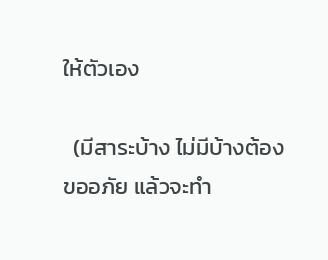ให้ตัวเอง

  (มีสาระบ้าง ไม่มีบ้างต้องขออภัย แล้วจะทำ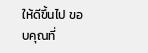ให้ดีขึ้นไป ขอบคุณที่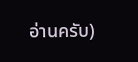อ่านครับ)